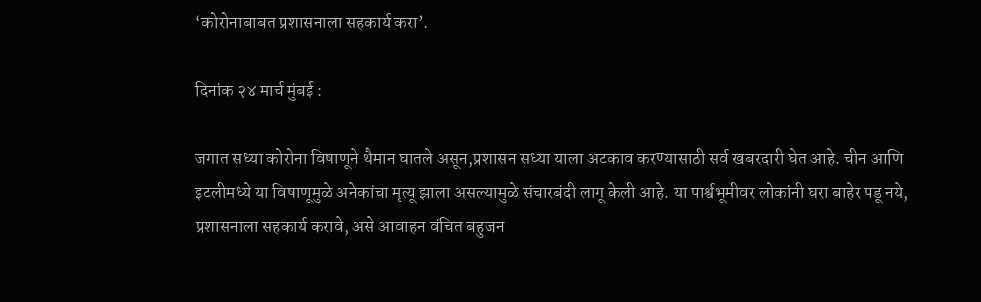‘कोरोनाबाबत प्रशासनाला सहकार्य करा’.

दिनांक २४ मार्च मुंबई :

जगात सध्या कोरोना विषाणूने थैमान घातले असून,प्रशासन सध्या याला अटकाव करण्यासाठी सर्व खबरदारी घेत आहे. चीन आणि इटलीमध्ये या विषाणूमुळे अनेकांचा मृत्यू झाला असल्यामुळे संचारबंदी लागू केली आहे. या पार्श्वभूमीवर लोकांनी घरा बाहेर पडू नये, प्रशासनाला सहकार्य करावे, असे आवाहन वंचित बहुजन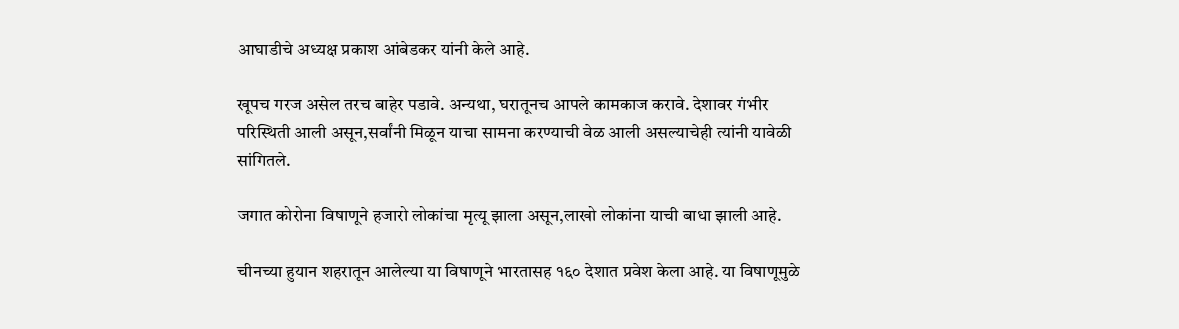आघाडीचे अध्यक्ष प्रकाश आंबेडकर यांनी केले आहे.

खूपच गरज असेल तरच बाहेर पडावे. अन्यथा, घरातूनच आपले कामकाज करावे. देशावर गंभीर परिस्थिती आली असून,सर्वांनी मिळून याचा सामना करण्याची वेळ आली असल्याचेही त्यांनी यावेळी सांगितले.

जगात कोरोना विषाणूने हजारो लोकांचा मृत्यू झाला असून,लाखो लोकांना याची बाधा झाली आहे.

चीनच्या हुयान शहरातून आलेल्या या विषाणूने भारतासह १६० देशात प्रवेश केला आहे. या विषाणूमुळे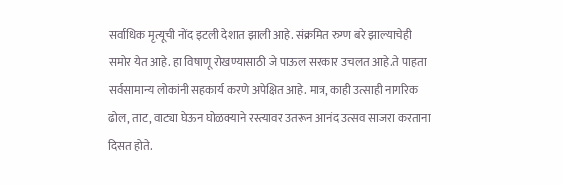सर्वाधिक मृत्यूची नोंद इटली देशात झाली आहे. संक्रमित रुग्ण बरे झाल्याचेही समोर येत आहे. हा विषाणू रोखण्यासाठी जे पाऊल सरकार उचलत आहे.ते पाहता सर्वसामान्य लोकांनी सहकार्य करणे अपेक्षित आहे. मात्र, काही उत्साही नागरिक ढोल, ताट, वाट्या घेऊन घोळक्याने रस्त्यावर उतरून आनंद उत्सव साजरा करताना दिसत होते.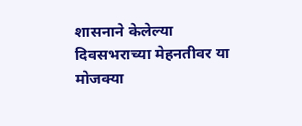शासनाने केलेल्या दिवसभराच्या मेहनतीवर या मोजक्या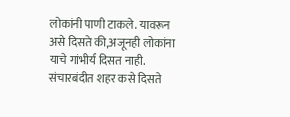लोकांनी पाणी टाकले. यावरून असे दिसते की,अजूनही लोकांना याचे गांभीर्य दिसत नाही. संचारबंदीत शहर कसे दिसते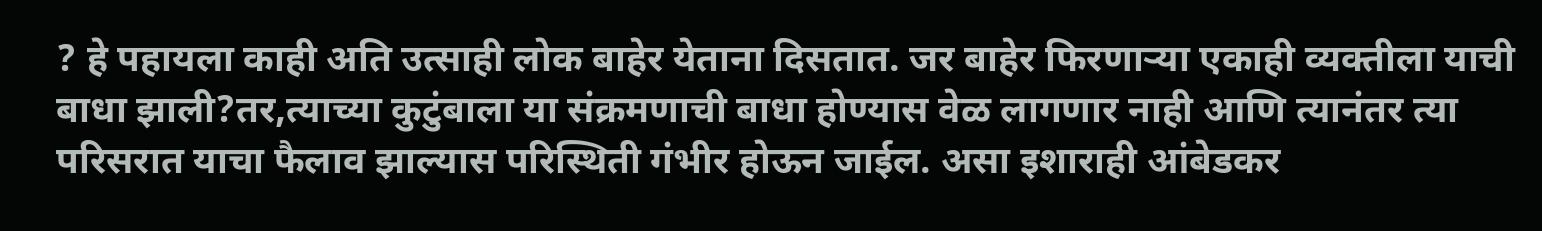? हे पहायला काही अति उत्साही लोक बाहेर येताना दिसतात. जर बाहेर फिरणाऱ्या एकाही व्यक्तीला याची बाधा झाली?तर,त्याच्या कुटुंबाला या संक्रमणाची बाधा होण्यास वेळ लागणार नाही आणि त्यानंतर त्या परिसरात याचा फैलाव झाल्यास परिस्थिती गंभीर होऊन जाईल. असा इशाराही आंबेडकर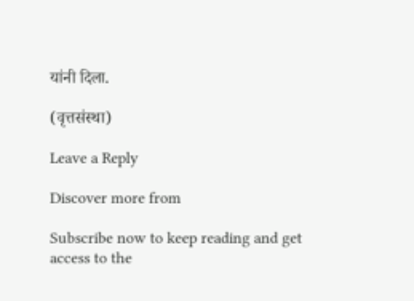यांनी दिला.

(वृत्तसंस्था)

Leave a Reply

Discover more from

Subscribe now to keep reading and get access to the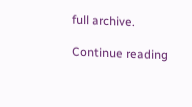full archive.

Continue reading